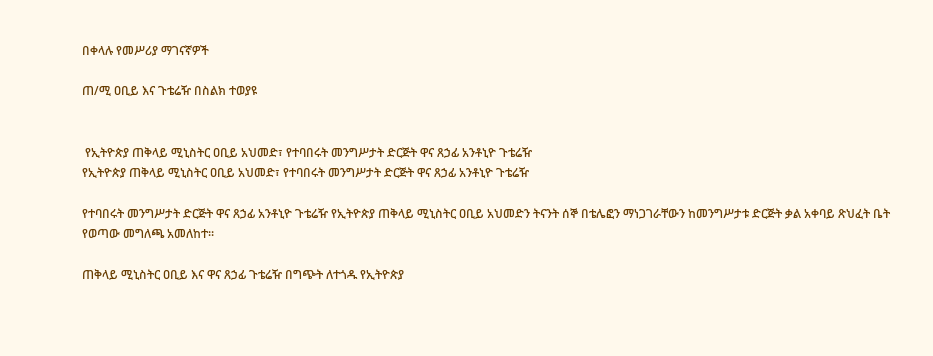በቀላሉ የመሥሪያ ማገናኛዎች

ጠ/ሚ ዐቢይ እና ጉቴሬዥ በስልክ ተወያዩ


 የኢትዮጵያ ጠቅላይ ሚኒስትር ዐቢይ አህመድ፣ የተባበሩት መንግሥታት ድርጅት ዋና ጸኃፊ አንቶኒዮ ጉቴሬዥ
የኢትዮጵያ ጠቅላይ ሚኒስትር ዐቢይ አህመድ፣ የተባበሩት መንግሥታት ድርጅት ዋና ጸኃፊ አንቶኒዮ ጉቴሬዥ

የተባበሩት መንግሥታት ድርጅት ዋና ጸኃፊ አንቶኒዮ ጉቴሬዥ የኢትዮጵያ ጠቅላይ ሚኒስትር ዐቢይ አህመድን ትናንት ሰኞ በቴሌፎን ማነጋገራቸውን ከመንግሥታቱ ድርጅት ቃል አቀባይ ጽህፈት ቤት የወጣው መግለጫ አመለከተ።

ጠቅላይ ሚኒስትር ዐቢይ እና ዋና ጸኃፊ ጉቴሬዥ በግጭት ለተጎዱ የኢትዮጵያ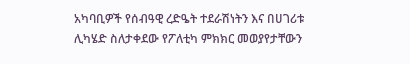አካባቢዎች የሰብዓዊ ረድዔት ተደራሽነትን እና በሀገሪቱ ሊካሄድ ስለታቀደው የፖለቲካ ምክክር መወያየታቸውን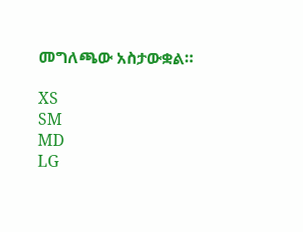መግለጫው አስታውቋል።

XS
SM
MD
LG